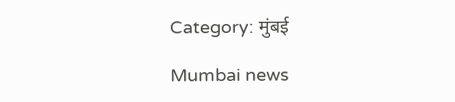Category: मुंबई

Mumbai news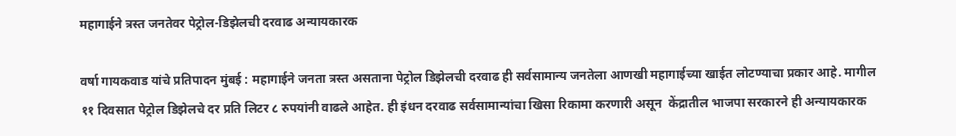महागाईने त्रस्त जनतेवर पेट्रोल-डिझेलची दरवाढ अन्यायकारक

वर्षा गायकवाड यांचे प्रतिपादन मुंबई : महागाईने जनता त्रस्त असताना पेट्रोल डिझेलची दरवाढ ही सर्वसामान्य जनतेला आणखी महागाईच्या खाईत लोटण्याचा प्रकार आहे. मागील ११ दिवसात पेट्रोल डिझेलचे दर प्रति लिटर ८ रुपयांनी वाढले आहेत. ही इंधन दरवाढ सर्वसामान्यांचा खिसा रिकामा करणारी असून  केंद्रातील भाजपा सरकारने ही अन्यायकारक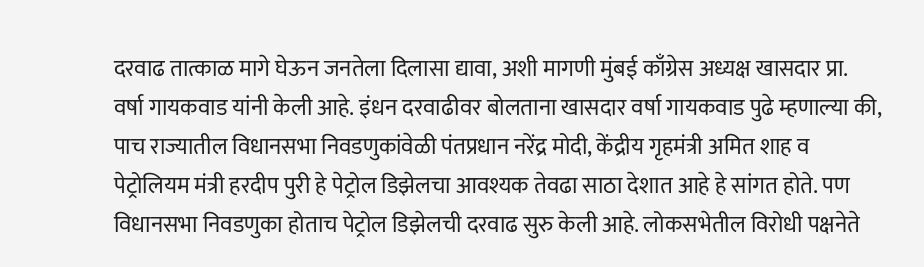दरवाढ तात्काळ मागे घेऊन जनतेला दिलासा द्यावा, अशी मागणी मुंबई काँग्रेस अध्यक्ष खासदार प्रा. वर्षा गायकवाड यांनी केली आहे. इंधन दरवाढीवर बोलताना खासदार वर्षा गायकवाड पुढे म्हणाल्या की, पाच राज्यातील विधानसभा निवडणुकांवेळी पंतप्रधान नरेंद्र मोदी, केंद्रीय गृहमंत्री अमित शाह व पेट्रोलियम मंत्री हरदीप पुरी हे पेट्रोल डिझेलचा आवश्यक तेवढा साठा देशात आहे हे सांगत होते. पण विधानसभा निवडणुका होताच पेट्रोल डिझेलची दरवाढ सुरु केली आहे. लोकसभेतील विरोधी पक्षनेते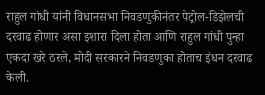राहुल गांधी यांनी विधानसभा निवडणुकीनंतर पेट्रोल-डिझेलची दरवाढ होणार असा इशारा दिला होता आणि राहुल गांधी पुन्हा एकदा खरे ठरले, मोदी सरकारने निवडणुका होताच इंधन दरवाढ केली.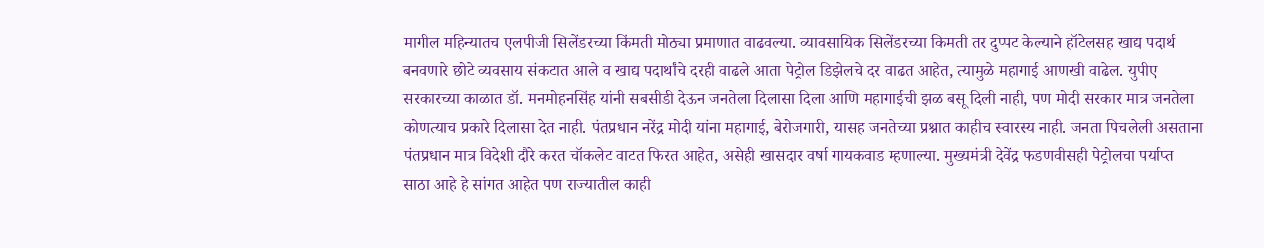मागील महिन्यातच एलपीजी सिलेंडरच्या किंमती मोठ्या प्रमाणात वाढवल्या. व्यावसायिक सिलेंडरच्या किमती तर दुप्पट केल्याने हॉटेलसह खाद्य पदार्थ बनवणारे छोटे व्यवसाय संकटात आले व खाद्य पदार्थांचे दरही वाढले आता पेट्रोल डिझेलचे दर वाढत आहेत, त्यामुळे महागाई आणखी वाढेल. युपीए सरकारच्या काळात डॉ. मनमोहनसिंह यांनी सबसीडी देऊन जनतेला दिलासा दिला आणि महागाईची झळ बसू दिली नाही, पण मोदी सरकार मात्र जनतेला कोणत्याच प्रकारे दिलासा देत नाही. पंतप्रधान नरेंद्र मोदी यांना महागाई, बेरोजगारी, यासह जनतेच्या प्रश्नात काहीच स्वारस्य नाही. जनता पिचलेली असताना पंतप्रधान मात्र विदेशी दौरे करत चॉकलेट वाटत फिरत आहेत, असेही खासदार वर्षा गायकवाड म्हणाल्या. मुख्यमंत्री देवेंद्र फडणवीसही पेट्रोलचा पर्याप्त साठा आहे हे सांगत आहेत पण राज्यातील काही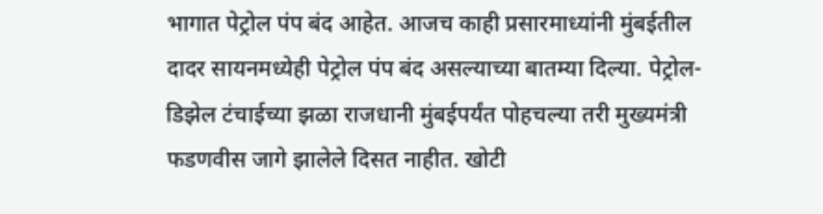भागात पेट्रोल पंप बंद आहेत. आजच काही प्रसारमाध्यांनी मुंबईतील दादर सायनमध्येही पेट्रोल पंप बंद असल्याच्या बातम्या दिल्या. पेट्रोल-डिझेल टंचाईच्या झळा राजधानी मुंबईपर्यंत पोहचल्या तरी मुख्यमंत्री फडणवीस जागे झालेले दिसत नाहीत. खोटी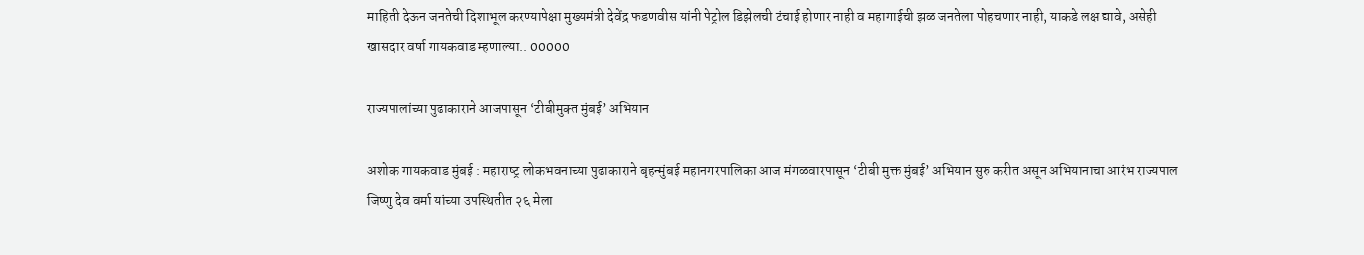माहिती देऊन जनतेची दिशाभूल करण्यापेक्षा मुख्यमंत्री देवेंद्र फडणवीस यांनी पेट्रोल डिझेलची टंचाई होणार नाही व महागाईची झळ जनतेला पोहचणार नाही, याकडे लक्ष द्यावे, असेही खासदार वर्षा गायकवाड म्हणाल्या.. 00000

राज्यपालांच्या पुढाकाराने आजपासून ‘टीबीमुक्‍त मुंबई’ अभियान

अशोक गायकवाड मुंबई : महाराष्‍ट्र लोकभवनाच्या पुढाकाराने बृहन्‍मुंबई महानगरपालिका आज मंगळवारपासून ‘टीबी मुक्त मुंबई’ अभियान सुरु करीत असून अभियानाचा आरंभ राज्‍यपाल जिष्‍णु देव वर्मा यांच्या उपस्थितीत २६ मेला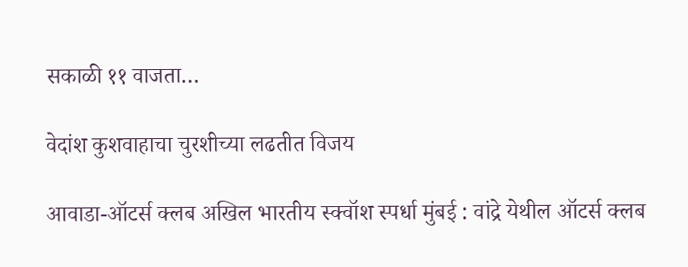सकाळी ११ वाजता…

वेदांश कुशवाहाचा चुरशीच्या लढतीत विजय

आवाडा-ऑटर्स क्लब अखिल भारतीय स्क्वॉश स्पर्धा मुंबई : वांद्रे येथील ऑटर्स क्लब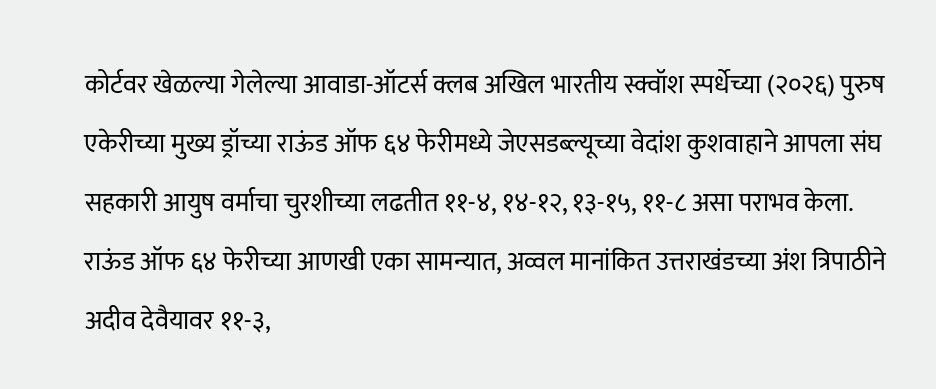कोर्टवर खेळल्या गेलेल्या आवाडा-ऑटर्स क्लब अखिल भारतीय स्क्वॉश स्पर्धेच्या (२०२६) पुरुष एकेरीच्या मुख्य ड्रॉच्या राऊंड ऑफ ६४ फेरीमध्ये जेएसडब्ल्यूच्या वेदांश कुशवाहाने आपला संघ सहकारी आयुष वर्माचा चुरशीच्या लढतीत ११-४, १४-१२, १३-१५, ११-८ असा पराभव केला. राऊंड ऑफ ६४ फेरीच्या आणखी एका सामन्यात, अव्वल मानांकित उत्तराखंडच्या अंश त्रिपाठीने अदीव देवैयावर ११-३,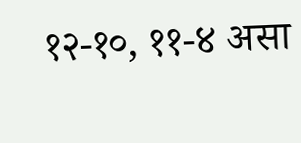१२-१०, ११-४ असा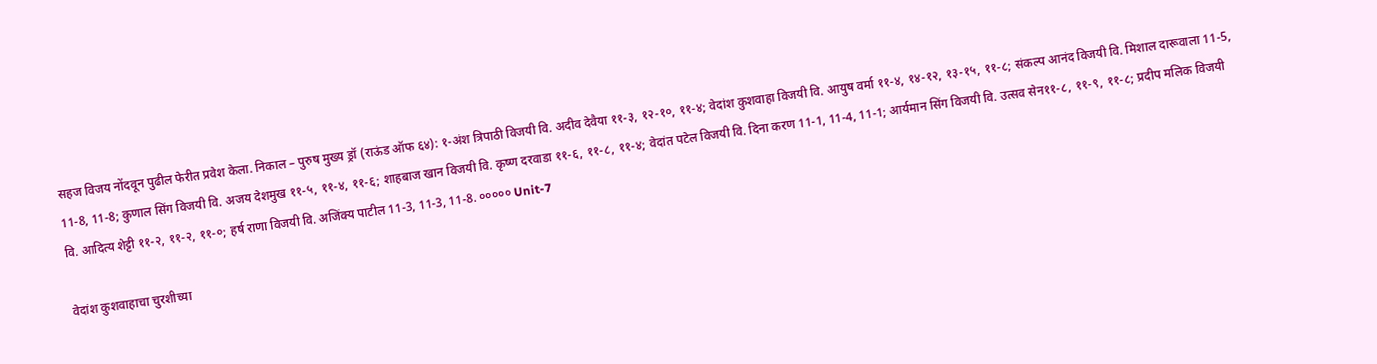सहज विजय नोंदवून पुढील फेरीत प्रवेश केला. निकाल – पुरुष मुख्य ड्रॉ (राऊंड ऑफ ६४): १-अंश त्रिपाठी विजयी वि. अदीव देवैया ११-३, १२-१०, ११-४; वेदांश कुशवाहा विजयी वि. आयुष वर्मा ११-४, १४-१२, १३-१५, ११-८; संकल्प आनंद विजयी वि. मिशाल दारूवाला 11-5, 11-8, 11-8; कुणाल सिंग विजयी वि. अजय देशमुख ११-५, ११-४, ११-६; शाहबाज खान विजयी वि. कृष्ण दरवाडा ११-६, ११-८, ११-४; वेदांत पटेल विजयी वि. दिना करण 11-1, 11-4, 11-1; आर्यमान सिंग विजयी वि. उत्सव सेन११-८, ११-९, ११-८; प्रदीप मलिक विजयी वि. आदित्य शेट्टी ११-२, ११-२, ११-०; हर्ष राणा विजयी वि. अजिंक्य पाटील 11-3, 11-3, 11-8. ००००० Unit-7

वेदांश कुशवाहाचा चुरशीच्या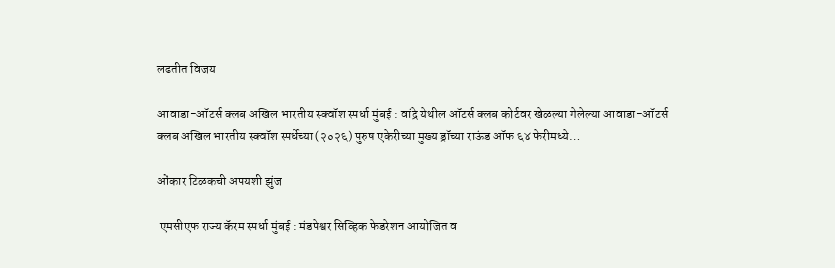लढतीत विजय

आवाडा-ऑटर्स क्लब अखिल भारतीय स्क्वॉश स्पर्धा मुंबई : वांद्रे येथील ऑटर्स क्लब कोर्टवर खेळल्या गेलेल्या आवाडा-ऑटर्स क्लब अखिल भारतीय स्क्वॉश स्पर्धेच्या (२०२६) पुरुष एकेरीच्या मुख्य ड्रॉच्या राऊंड ऑफ ६४ फेरीमध्ये…

ओंकार टिळकची अपयशी झुंज

 एमसीएफ राज्य कॅरम स्पर्धा मुंबई : मंडपेश्वर सिव्हिक फेडरेशन आयोजित व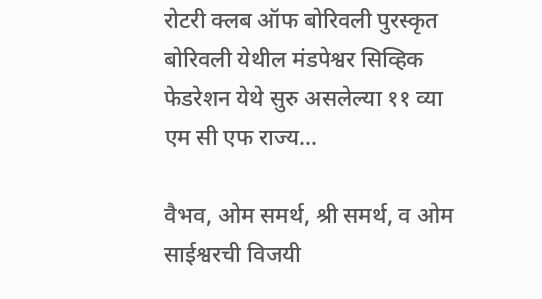रोटरी क्लब ऑफ बोरिवली पुरस्कृत बोरिवली येथील मंडपेश्वर सिव्हिक फेडरेशन येथे सुरु असलेल्या ११ व्या एम सी एफ राज्य…

वैभव, ओम समर्थ, श्री समर्थ, व ओम साईश्वरची विजयी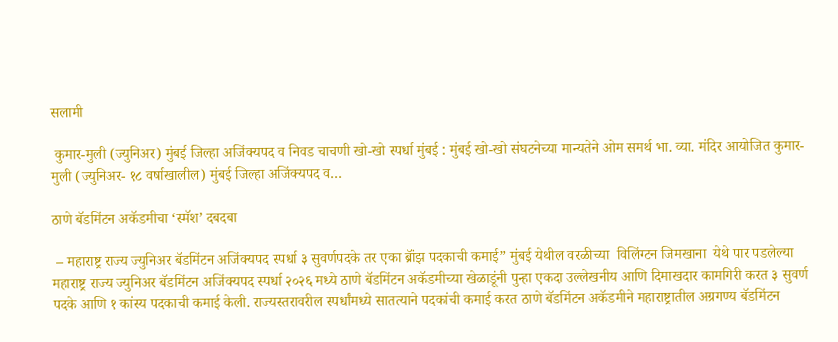सलामी

 कुमार-मुली (ज्युनिअर) मुंबई जिल्हा अजिंक्यपद व निवड चाचणी खो-खो स्पर्धा मुंबई : मुंबई खो-खो संघटनेच्या मान्यतेने ओम समर्थ भा. व्या. मंदिर आयोजित कुमार-मुली (ज्युनिअर- १८ वर्षाखालील) मुंबई जिल्हा अजिंक्यपद व…

ठाणे बॅडमिंटन अकॅडमीचा ‘स्मॅश’ दबदबा

 – महाराष्ट्र राज्य ज्युनिअर बॅडमिंटन अजिंक्यपद स्पर्धा ३ सुवर्णपदके तर एका ब्रॉंझ पदकाची कमाई” मुंबई येथील वरळीच्या  विलिंग्टन जिमखाना  येथे पार पडलेल्या महाराष्ट्र राज्य ज्युनिअर बॅडमिंटन अजिंक्यपद स्पर्धा २०२६ मध्ये ठाणे बॅडमिंटन अकॅडमीच्या खेळाडूंनी पुन्हा एकदा उल्लेखनीय आणि दिमाखदार कामगिरी करत ३ सुवर्ण पदके आणि १ कांस्य पदकाची कमाई केली. राज्यस्तरावरील स्पर्धांमध्ये सातत्याने पदकांची कमाई करत ठाणे बॅडमिंटन अकॅडमीने महाराष्ट्रातील अग्रगण्य बॅडमिंटन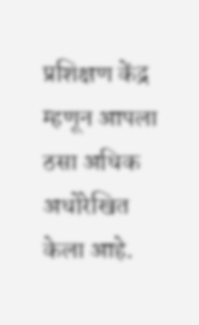प्रशिक्षण केंद्र म्हणून आपला ठसा अधिक अधोरेखित केला आहे.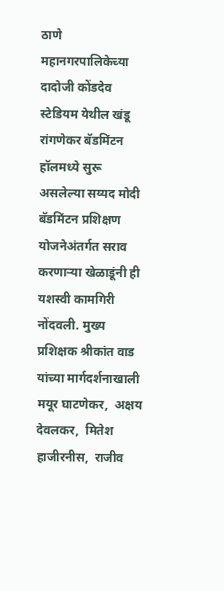ठाणे महानगरपालिकेच्या दादोजी कोंडदेव स्टेडियम येथील खंडू रांगणेकर बॅडमिंटन हॉलमध्ये सुरू असलेल्या सय्यद मोदी बॅडमिंटन प्रशिक्षण योजनेअंतर्गत सराव करणाऱ्या खेळाडूंनी ही यशस्वी कामगिरी नोंदवली. मुख्य प्रशिक्षक श्रीकांत वाड यांच्या मार्गदर्शनाखाली मयूर घाटणेकर,  अक्षय देवलकर,  मितेश हाजीरनीस,  राजीव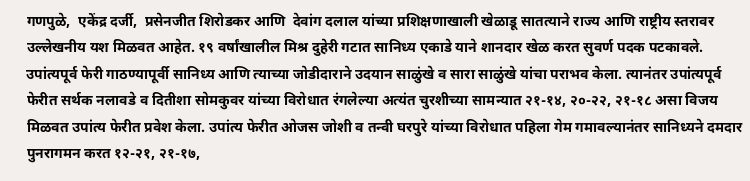गणपुळे,  एकेंद्र दर्जी,  प्रसेनजीत शिरोडकर आणि  देवांग दलाल यांच्या प्रशिक्षणाखाली खेळाडू सातत्याने राज्य आणि राष्ट्रीय स्तरावर उल्लेखनीय यश मिळवत आहेत. १९ वर्षांखालील मिश्र दुहेरी गटात सानिध्य एकाडे याने शानदार खेळ करत सुवर्ण पदक पटकावले. उपांत्यपूर्व फेरी गाठण्यापूर्वी सानिध्य आणि त्याच्या जोडीदाराने उदयान साळुंखे व सारा साळुंखे यांचा पराभव केला. त्यानंतर उपांत्यपूर्व फेरीत सर्थक नलावडे व दितीशा सोमकुवर यांच्या विरोधात रंगलेल्या अत्यंत चुरशीच्या सामन्यात २१-१४, २०-२२, २१-१८ असा विजय मिळवत उपांत्य फेरीत प्रवेश केला. उपांत्य फेरीत ओजस जोशी व तन्वी घरपुरे यांच्या विरोधात पहिला गेम गमावल्यानंतर सानिध्यने दमदार पुनरागमन करत १२-२१, २१-१७,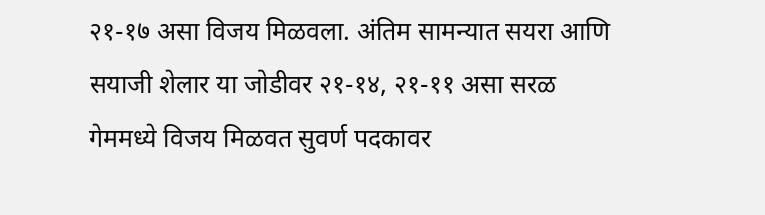२१-१७ असा विजय मिळवला. अंतिम सामन्यात सयरा आणि सयाजी शेलार या जोडीवर २१-१४, २१-११ असा सरळ गेममध्ये विजय मिळवत सुवर्ण पदकावर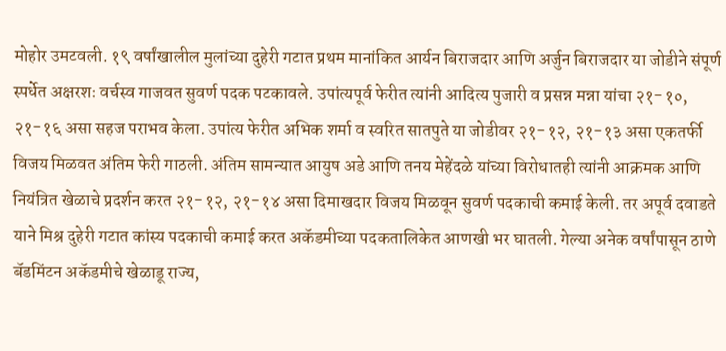मोहोर उमटवली. १९ वर्षांखालील मुलांच्या दुहेरी गटात प्रथम मानांकित आर्यन बिराजदार आणि अर्जुन बिराजदार या जोडीने संपूर्ण स्पर्धेत अक्षरशः वर्चस्व गाजवत सुवर्ण पदक पटकावले. उपांत्यपूर्व फेरीत त्यांनी आदित्य पुजारी व प्रसन्न मन्ना यांचा २१-१०, २१-१६ असा सहज पराभव केला. उपांत्य फेरीत अभिक शर्मा व स्वरित सातपुते या जोडीवर २१-१२, २१-१३ असा एकतर्फी विजय मिळवत अंतिम फेरी गाठली. अंतिम सामन्यात आयुष अडे आणि तनय मेहेंदळे यांच्या विरोधातही त्यांनी आक्रमक आणि नियंत्रित खेळाचे प्रदर्शन करत २१-१२, २१-१४ असा दिमाखदार विजय मिळवून सुवर्ण पदकाची कमाई केली. तर अपूर्व दवाडते याने मिश्र दुहेरी गटात कांस्य पदकाची कमाई करत अकॅडमीच्या पदकतालिकेत आणखी भर घातली. गेल्या अनेक वर्षांपासून ठाणे बॅडमिंटन अकॅडमीचे खेळाडू राज्य,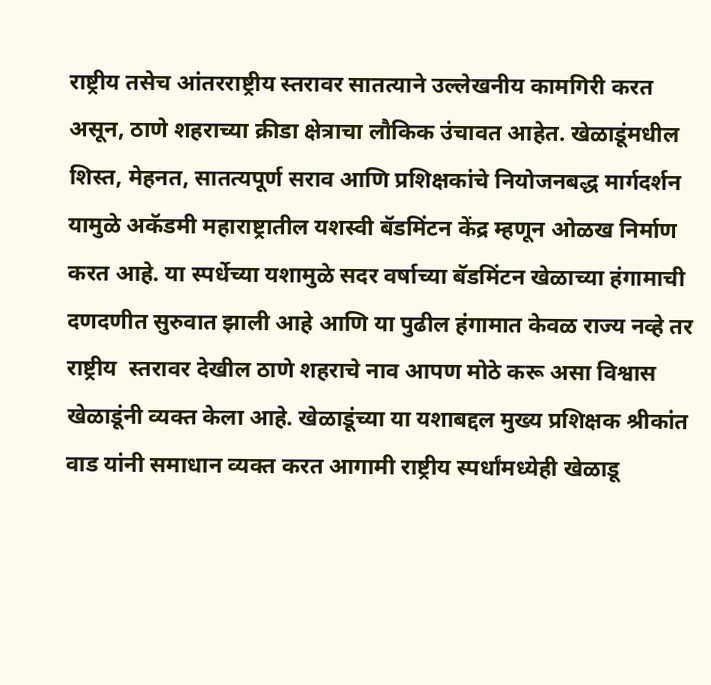राष्ट्रीय तसेच आंतरराष्ट्रीय स्तरावर सातत्याने उल्लेखनीय कामगिरी करत असून, ठाणे शहराच्या क्रीडा क्षेत्राचा लौकिक उंचावत आहेत. खेळाडूंमधील शिस्त, मेहनत, सातत्यपूर्ण सराव आणि प्रशिक्षकांचे नियोजनबद्ध मार्गदर्शन यामुळे अकॅडमी महाराष्ट्रातील यशस्वी बॅडमिंटन केंद्र म्हणून ओळख निर्माण करत आहे. या स्पर्धेच्या यशामुळे सदर वर्षाच्या बॅडमिंटन खेळाच्या हंगामाची दणदणीत सुरुवात झाली आहे आणि या पुढील हंगामात केवळ राज्य नव्हे तर राष्ट्रीय  स्तरावर देखील ठाणे शहराचे नाव आपण मोठे करू असा विश्वास खेळाडूंनी व्यक्त केला आहे. खेळाडूंच्या या यशाबद्दल मुख्य प्रशिक्षक श्रीकांत वाड यांनी समाधान व्यक्त करत आगामी राष्ट्रीय स्पर्धांमध्येही खेळाडू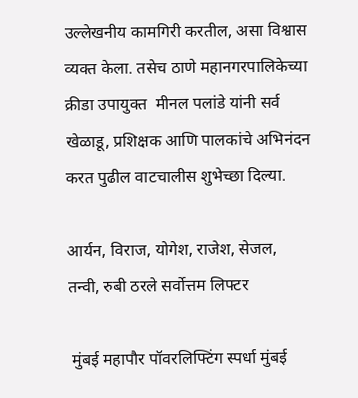उल्लेखनीय कामगिरी करतील, असा विश्वास व्यक्त केला. तसेच ठाणे महानगरपालिकेच्या क्रीडा उपायुक्त  मीनल पलांडे यांनी सर्व खेळाडू, प्रशिक्षक आणि पालकांचे अभिनंदन करत पुढील वाटचालीस शुभेच्छा दिल्या.

आर्यन, विराज, योगेश, राजेश, सेजल, तन्वी, रुबी ठरले सर्वोत्तम लिफ्टर

 मुंबई महापौर पॉवरलिफ्टिंग स्पर्धा मुंबई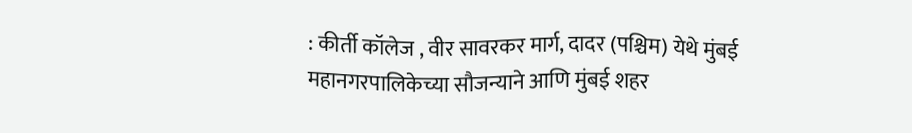: कीर्ती कॉलेज , वीर सावरकर मार्ग, दादर (पश्चिम) येथे मुंबई महानगरपालिकेच्या सौजन्याने आणि मुंबई शहर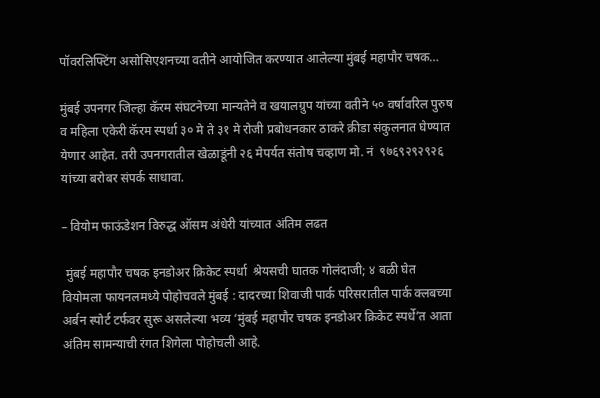पॉवरलिफ्टिंग असोसिएशनच्या वतीने आयोजित करण्यात आलेल्या मुंबई महापौर चषक…

मुंबई उपनगर जिल्हा कॅरम संघटनेच्या मान्यतेने व खयालग्रुप यांच्या वतीने ५० वर्षावरिल पुरुष व महिला एकेरी कॅरम स्पर्धा ३० मे ते ३१ मे रोजी प्रबोधनकार ठाकरे क्रीडा संकुलनात घेण्यात येणार आहेत. तरी उपनगरातील खेळाडूंनी २६ मेपर्यत संतोष चव्हाण मो. नं  ९७६९२९२९२६ यांच्या बरोबर संपर्क साधावा.

– वियोम फाऊंडेशन विरुद्ध ऑसम अंधेरी यांच्यात अंतिम लढत

 मुंबई महापौर चषक इनडोअर क्रिकेट स्पर्धा  श्रेयसची घातक गोलंदाजी; ४ बळी घेत वियोमला फायनलमध्ये पोहोचवले मुंबई : दादरच्या शिवाजी पार्क परिसरातील पार्क क्लबच्या अर्बन स्पोर्ट टर्फवर सुरू असलेल्या भव्य ‘मुंबई महापौर चषक इनडोअर क्रिकेट स्पर्धे’त आता अंतिम सामन्याची रंगत शिगेला पोहोचली आहे.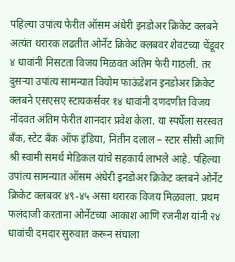पहिल्या उपांत्य फेरीत ऑसम अंधेरी इनडोअर क्रिकेट क्लबने अत्यंत थरारक लढतीत ओर्नेट क्रिकेट क्लबवर शेवटच्या चेंडूवर ४ धावांनी निसटता विजय मिळवत अंतिम फेरी गाठली. तर दुसऱ्या उपांत्य सामन्यात वियोम फाऊंडेशन इनडोअर क्रिकेट क्लबने एसएसए स्टायकर्सवर १४ धावांनी दणदणीत विजय नोंदवत अंतिम फेरीत शानदार प्रवेश केला. या स्पर्धेला सरस्वत बँक, स्टेट बँक ऑफ इंडिया, नितीन दलाल – स्टार सीसी आणि श्री स्वामी समर्थ मेडिकल यांचे सहकार्य लाभले आहे. पहिल्या उपांत्य सामन्यात ऑसम अंधेरी इनडोअर क्रिकेट क्लबने ओर्नेट क्रिकेट क्लबवर ४९-४५ असा थरारक विजय मिळवला. प्रथम फलंदाजी करताना ओर्नेटच्या आकाश आणि रजनीश यांनी २४ धावांची दमदार सुरुवात करून संघाला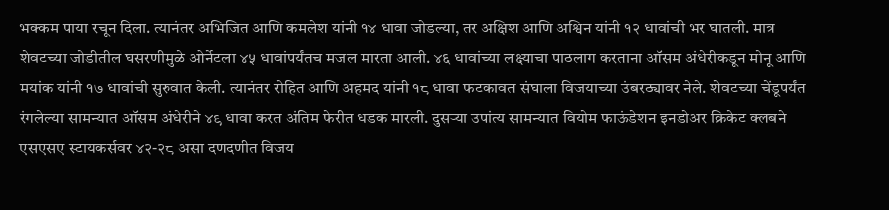भक्कम पाया रचून दिला. त्यानंतर अभिजित आणि कमलेश यांनी १४ धावा जोडल्या, तर अक्षिश आणि अश्विन यांनी १२ धावांची भर घातली. मात्र शेवटच्या जोडीतील घसरणीमुळे ओर्नेटला ४५ धावांपर्यंतच मजल मारता आली. ४६ धावांच्या लक्ष्याचा पाठलाग करताना ऑसम अंधेरीकडून मोनू आणि मयांक यांनी १७ धावांची सुरुवात केली. त्यानंतर रोहित आणि अहमद यांनी १८ धावा फटकावत संघाला विजयाच्या उंबरठ्यावर नेले. शेवटच्या चेंडूपर्यंत रंगलेल्या सामन्यात ऑसम अंधेरीने ४९ धावा करत अंतिम फेरीत धडक मारली. दुसऱ्या उपांत्य सामन्यात वियोम फाऊंडेशन इनडोअर क्रिकेट क्लबने एसएसए स्टायकर्सवर ४२-२८ असा दणदणीत विजय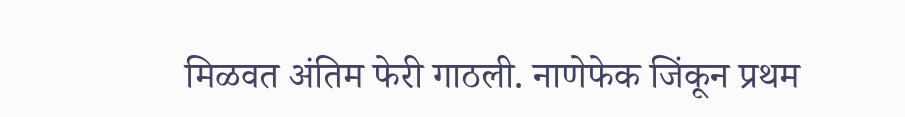मिळवत अंतिम फेरी गाठली. नाणेफेक जिंकून प्रथम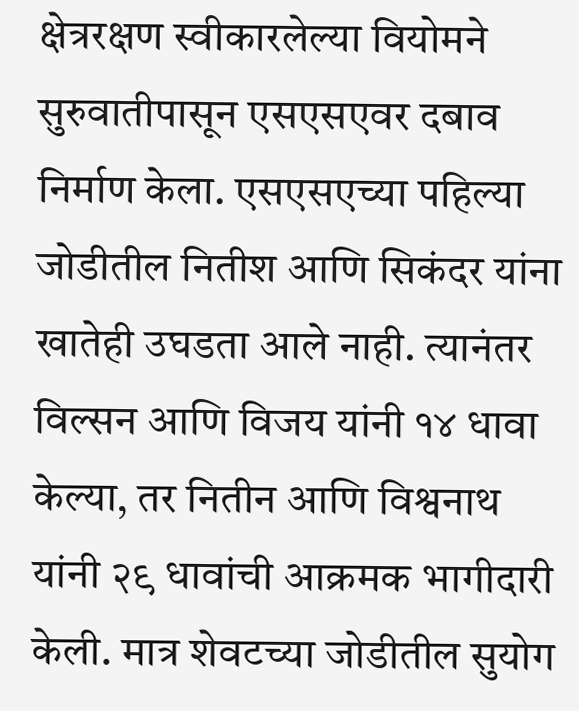क्षेत्ररक्षण स्वीकारलेल्या वियोमने सुरुवातीपासून एसएसएवर दबाव निर्माण केला. एसएसएच्या पहिल्या जोडीतील नितीश आणि सिकंदर यांना खातेही उघडता आले नाही. त्यानंतर विल्सन आणि विजय यांनी १४ धावा केल्या, तर नितीन आणि विश्वनाथ यांनी २९ धावांची आक्रमक भागीदारी केली. मात्र शेवटच्या जोडीतील सुयोग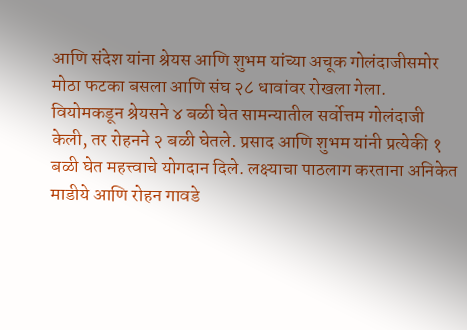आणि संदेश यांना श्रेयस आणि शुभम यांच्या अचूक गोलंदाजीसमोर मोठा फटका बसला आणि संघ २८ धावांवर रोखला गेला. वियोमकडून श्रेयसने ४ बळी घेत सामन्यातील सर्वोत्तम गोलंदाजी केली, तर रोहनने २ बळी घेतले. प्रसाद आणि शुभम यांनी प्रत्येकी १ बळी घेत महत्त्वाचे योगदान दिले. लक्ष्याचा पाठलाग करताना अनिकेत माडीये आणि रोहन गावडे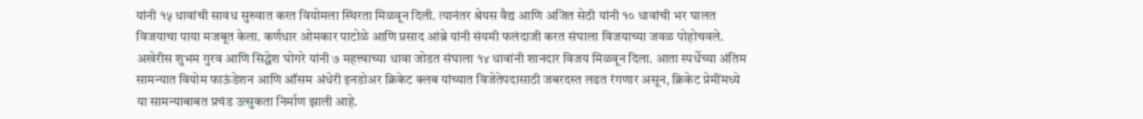यांनी १५ धावांची सावध सुरुवात करत वियोमला स्थिरता मिळवून दिली. त्यानंतर श्रेयस वैद्य आणि अजित सेठी यांनी १० धावांची भर घालत विजयाचा पाया मजबूत केला. कर्णधार ओमकार पाटोळे आणि प्रसाद आंब्रे यांनी संयमी फलंदाजी करत संघाला विजयाच्या जवळ पोहोचवले. अखेरीस शुभम गुरव आणि सिद्धेश घोगरे यांनी ७ महत्त्वाच्या धावा जोडत संघाला १४ धावांनी शानदार विजय मिळवून दिला. आता स्पर्धेच्या अंतिम सामन्यात वियोम फाऊंडेशन आणि ऑसम अंधेरी इनडोअर क्रिकेट क्लब यांच्यात विजेतेपदासाठी जबरदस्त लढत रंगणार असून, क्रिकेट प्रेमींमध्ये या सामन्याबाबत प्रचंड उत्सुकता निर्माण झाली आहे.